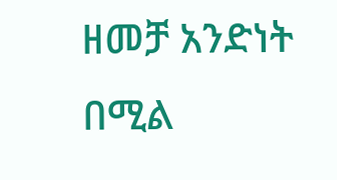ዘመቻ አንድነት በሚል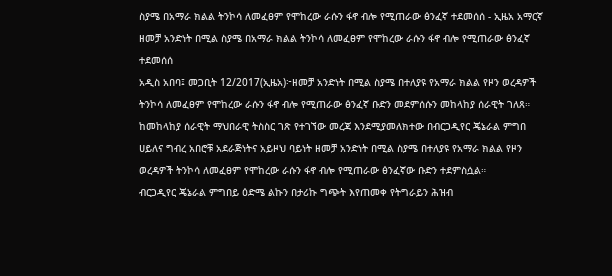ስያሜ በአማራ ክልል ትንኮሳ ለመፈፀም የሞከረው ራሱን ፋኖ ብሎ የሚጠራው ፅንፈኛ ተደመሰሰ - ኢዜአ አማርኛ
ዘመቻ አንድነት በሚል ስያሜ በአማራ ክልል ትንኮሳ ለመፈፀም የሞከረው ራሱን ፋኖ ብሎ የሚጠራው ፅንፈኛ ተደመሰሰ
አዲስ አበባ፤ መጋቢት 12/2017(ኢዜአ)፦ዘመቻ አንድነት በሚል ስያሜ በተለያዩ የአማራ ክልል የዞን ወረዳዎች ትንኮሳ ለመፈፀም የሞከረው ራሱን ፋኖ ብሎ የሚጠራው ፅንፈኛ ቡድን መደምሰሱን መከላከያ ሰራዊት ገለጸ።
ከመከላከያ ሰራዊት ማህበራዊ ትስስር ገጽ የተገኘው መረጃ እንደሚያመለክተው በብርጋዲየር ጄኔራል ምግበ ሀይለና ግብረ አበሮቹ አደራጅነትና አይዞህ ባይነት ዘመቻ አንድነት በሚል ስያሜ በተለያዩ የአማራ ክልል የዞን ወረዳዎች ትንኮሳ ለመፈፀም የሞከረው ራሱን ፋኖ ብሎ የሚጠራው ፅንፈኛው ቡድን ተደምስሷል።
ብርጋዲየር ጄኔራል ምግበይ ዕድሜ ልኩን በታሪኩ ግጭት እየጠመቀ የትግራይን ሕዝብ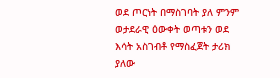ወደ ጦርነት በማስገባት ያለ ምንም ወታደራዊ ዕውቀት ወጣቱን ወደ እሳት አስገብቶ የማስፈጀት ታሪክ ያለው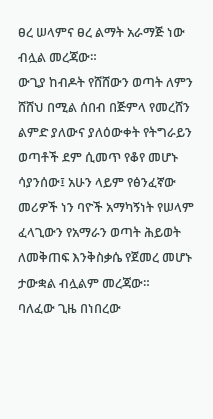ፀረ ሠላምና ፀረ ልማት አራማጅ ነው ብሏል መረጃው።
ውጊያ ከብዶት የሸሸውን ወጣት ለምን ሸሸህ በሚል ሰበብ በጅምላ የመረሸን ልምድ ያለውና ያለዕውቀት የትግራይን ወጣቶች ደም ሲመጥ የቆየ መሆኑ ሳያንሰው፤ አሁን ላይም የፅንፈኛው መሪዎች ነን ባዮች አማካኝነት የሠላም ፈላጊውን የአማራን ወጣት ሕይወት ለመቅጠፍ እንቅስቃሴ የጀመረ መሆኑ ታውቋል ብሏልም መረጃው።
ባለፈው ጊዜ በነበረው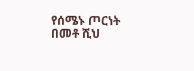የሰሜኑ ጦርነት በመቶ ሺህ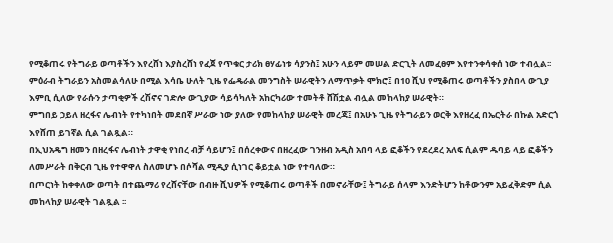የሚቆጠሩ የትግራይ ወጣቶችን እየረሸነ እያስረሸነ የፈጀ የጥቁር ታሪክ ፀሃፊነቱ ሳያንስ፤ አሁን ላይም መሠል ድርጊት ለመፈፀም እየተንቀሳቀሰ ነው ተብሏል፡፡
ምዕራብ ትግራይን አስመልሳለሁ በሚል እሳቤ ሁለት ጊዜ የፌዴራል መንግስት ሠራዊትን ለማጥቃት ሞክሮ፤ በ10 ሺህ የሚቆጠሩ ወጣቶችን ያስበላ ውጊያ እምቢ ሲለው የራሱን ታጣቂዎች ረሽኖና ገድሎ ውጊያው ሳይሳካለት አከርካሪው ተመትቶ ሸሽቷል ብሏል መከላከያ ሠራዊት።
ምግበይ ኃይለ ዘረፋና ሌብነት የተካነበት መደበኛ ሥራው ነው ያለው የመከላከያ ሠራዊት መረጃ፤ በአሁኑ ጊዜ የትግራይን ወርቅ እየዘረፈ በኤርትራ በኩል አድርጎ እየሸጠ ይገኛል ሲል ገልጿል።
በኢህአዴግ ዘመን በዘረፋና ሌብነት ታዋቂ የነበረ ብቻ ሳይሆን፤ በሰረቀውና በዘረፈው ገንዘብ አዲስ አበባ ላይ ፎቆችን የደረደረ አለፍ ሲልም ዱባይ ላይ ፎቆችን ለመሥራት በቅርብ ጊዜ የተዋዋለ ስለመሆኑ በሶሻል ሚዲያ ሲነገር ቆይቷል ነው የተባለው።
በጦርነት ከቀቀለው ወጣት በተጨማሪ የረሸናቸው በብዙ ሺህዎች የሚቆጠሩ ወጣቶች በመኖራቸው፤ ትግራይ ሰላም እንድትሆን ከቶውንም አይፈቅድም ሲል መከላከያ ሠራዊት ገልጿል ፡፡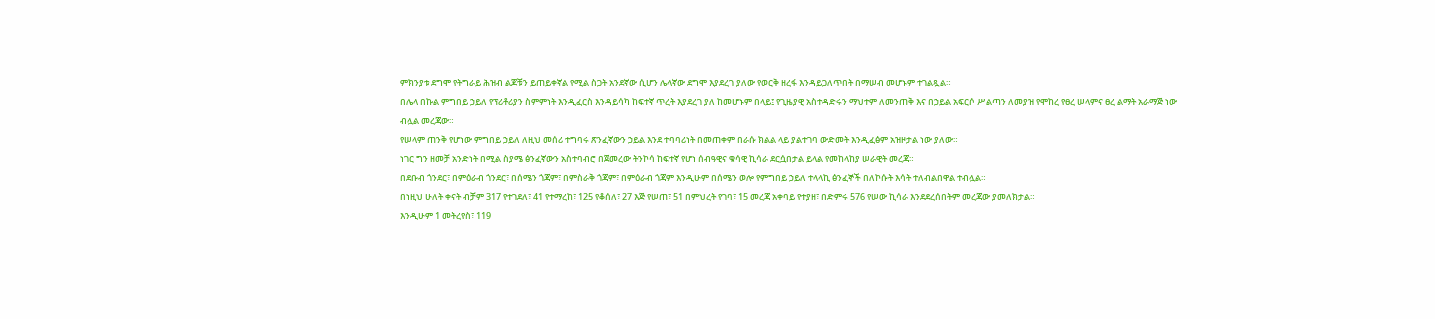ምክንያቱ ደግሞ የትግራይ ሕዝብ ልጆቹን ይጠይቀኛል የሚል ስጋት አንደኛው ሲሆን ሌላኛው ደግሞ እያደረገ ያለው የወርቅ ዘረፋ እንዳይጋለጥበት በማሠብ መሆኑም ተገልጿል።
በሌላ በኩል ምግበይ ኃይለ የፕሪቶሪያን ስምምነት እንዲፈርስ እንዳይሳካ ከፍተኛ ጥረት እያደረገ ያለ ከመሆኑም በላይ፤ የጊዜያዊ አስተዳድሩን ማህተም ለመንጠቅ እና በኃይል አፍርሶ ሥልጣን ለመያዝ የሞከረ የፀረ ሠላምና ፀረ ልማት አራማጅ ነው ብሏል መረጃው።
የሠላም ጠንቅ የሆነው ምግበይ ኃይለ ለዚህ መሰሪ ተግባሩ ጽንፈኛውን ኃይል እንደ ተባባሪነት በመጠቀም በራሱ ክልል ላይ ያልተገባ ውድመት እንዲፈፅም አዝዞታል ነው ያለው።
ነገር ግን ዘመቻ አንድነት በሚል ስያሜ ፅንፈኛውን አስተባብሮ በጀመረው ትንኮሳ ከፍተኛ የሆነ ሰብዓዊና ቁሳዊ ኪሳራ ደርሷበታል ይላል የመከላከያ ሠራዊት መረጃ።
በደቡብ ጎንደር፣ በምዕራብ ጎንደር፣ በሰሜን ጎጃም፣ በምስራቅ ጎጃም፣ በምዕራብ ጎጃም እንዲሁም በሰሜን ወሎ የምግበይ ኃይለ ተላላኪ ፅንፈኞች በለኮሱት እሳት ተለብልበዋል ተብሏል።
በነዚህ ሁለት ቀናት ብቻም 317 የተገደለ፣ 41 የተማረከ፣ 125 የቆሰለ፣ 27 እጅ የሠጠ፣ 51 በምህረት የገባ፣ 15 መረጃ አቀባይ የተያዘ፣ በድምሩ 576 የሠው ኪሳራ እንደደረሰበትም መረጃው ያመለክታል።
እንዲሁም 1 መትረየስ፣ 119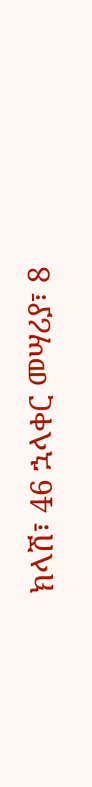ክላሽ፣ 46 ኋላቀር መሣሪያ፣ 8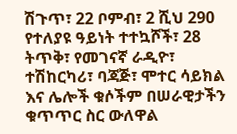ሽጉጥ፣ 22 ቦምብ፣ 2 ሺህ 290 የተለያዩ ዓይነት ተተኳሾች፣ 28 ትጥቅ፣ የመገናኛ ራዲዮ፣ ተሽከርካሪ፣ ባጃጅ፣ ሞተር ሳይክል እና ሌሎች ቁሶችም በሠራዊታችን ቁጥጥር ስር ውለዋል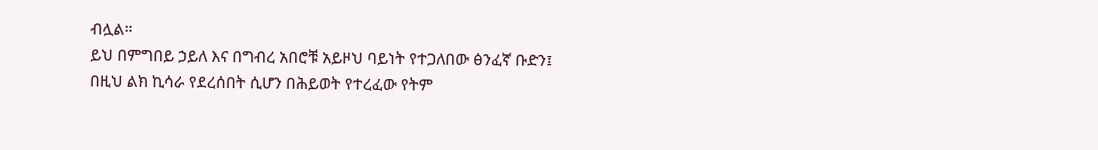ብሏል።
ይህ በምግበይ ኃይለ እና በግብረ አበሮቹ አይዞህ ባይነት የተጋለበው ፅንፈኛ ቡድን፤ በዚህ ልክ ኪሳራ የደረሰበት ሲሆን በሕይወት የተረፈው የትም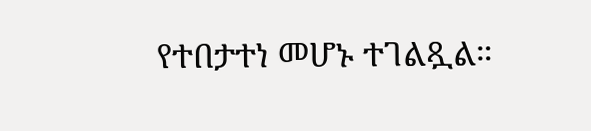የተበታተነ መሆኑ ተገልጿል።